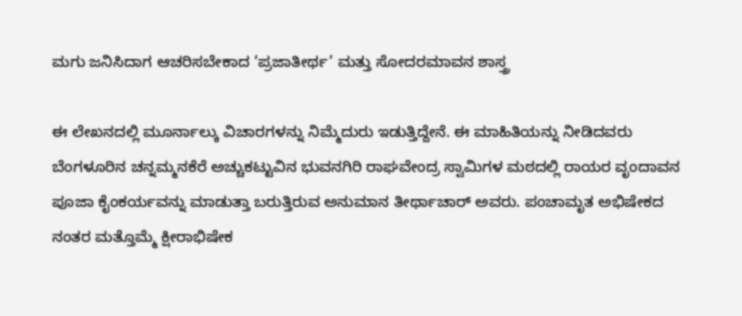ಮಗು ಜನಿಸಿದಾಗ ಆಚರಿಸಬೇಕಾದ ‘ಪ್ರಜಾತೀರ್ಥ’ ಮತ್ತು ಸೋದರಮಾವನ ಶಾಸ್ತ್ರ

ಈ ಲೇಖನದಲ್ಲಿ ಮೂರ್ನಾಲ್ಕು ವಿಚಾರಗಳನ್ನು ನಿಮ್ಮೆದುರು ಇಡುತ್ತಿದ್ದೇನೆ. ಈ ಮಾಹಿತಿಯನ್ನು ನೀಡಿದವರು ಬೆಂಗಳೂರಿನ ಚನ್ನಮ್ಮನಕೆರೆ ಅಚ್ಚುಕಟ್ಟುವಿನ ಭುವನಗಿರಿ ರಾಘವೇಂದ್ರ ಸ್ವಾಮಿಗಳ ಮಠದಲ್ಲಿ ರಾಯರ ವೃಂದಾವನ ಪೂಜಾ ಕೈಂಕರ್ಯವನ್ನು ಮಾಡುತ್ತಾ ಬರುತ್ತಿರುವ ಅನುಮಾನ ತೀರ್ಥಾಚಾರ್ ಅವರು. ಪಂಚಾಮೃತ ಅಭಿಷೇಕದ ನಂತರ ಮತ್ತೊಮ್ಮೆ ಕ್ಷೀರಾಭಿಷೇಕ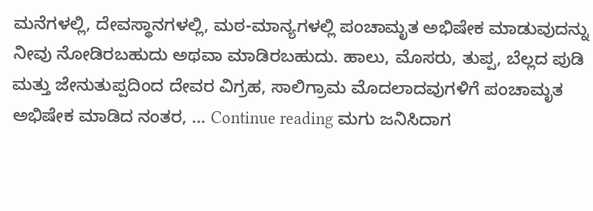ಮನೆಗಳಲ್ಲಿ, ದೇವಸ್ಥಾನಗಳಲ್ಲಿ, ಮಠ-ಮಾನ್ಯಗಳಲ್ಲಿ ಪಂಚಾಮೃತ ಅಭಿಷೇಕ ಮಾಡುವುದನ್ನು ನೀವು ನೋಡಿರಬಹುದು ಅಥವಾ ಮಾಡಿರಬಹುದು. ಹಾಲು, ಮೊಸರು, ತುಪ್ಪ, ಬೆಲ್ಲದ ಪುಡಿ ಮತ್ತು ಜೇನುತುಪ್ಪದಿಂದ ದೇವರ ವಿಗ್ರಹ, ಸಾಲಿಗ್ರಾಮ ಮೊದಲಾದವುಗಳಿಗೆ ಪಂಚಾಮೃತ ಅಭಿಷೇಕ ಮಾಡಿದ ನಂತರ, … Continue reading ಮಗು ಜನಿಸಿದಾಗ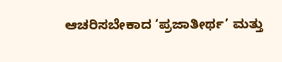ಆಚರಿಸಬೇಕಾದ ‘ಪ್ರಜಾತೀರ್ಥ’ ಮತ್ತು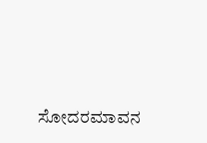ಸೋದರಮಾವನ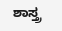ಶಾಸ್ತ್ರ